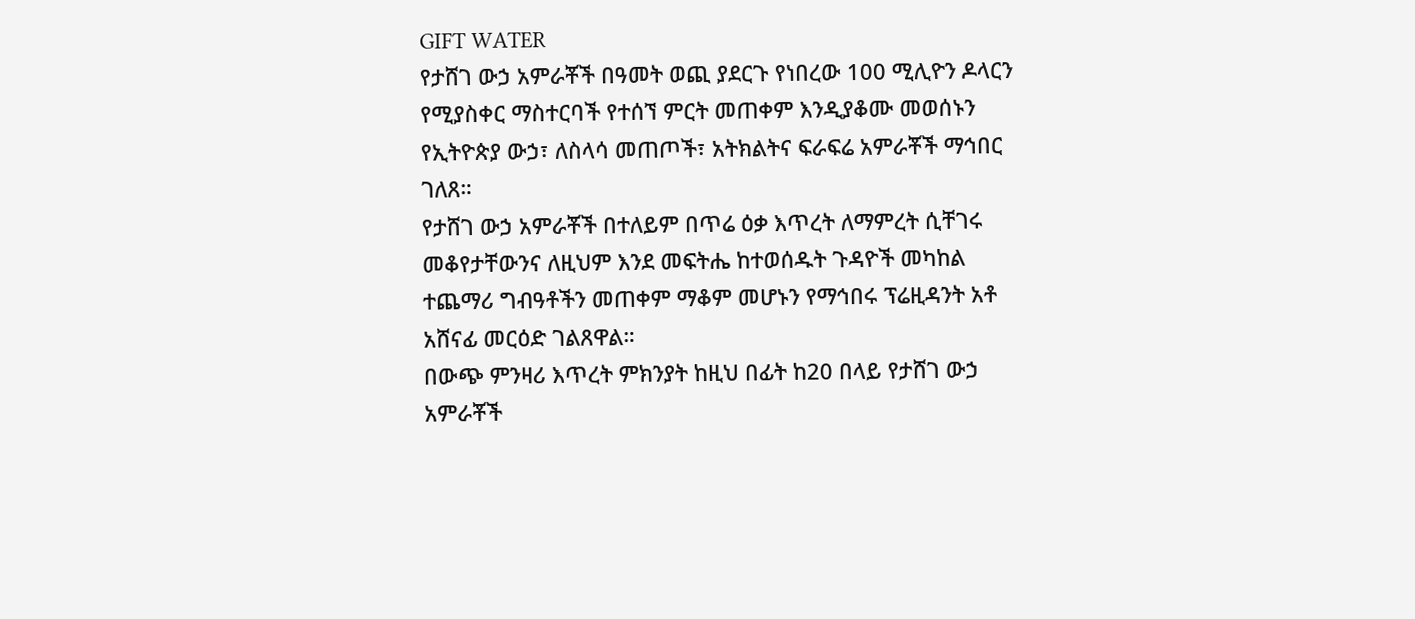GIFT WATER
የታሸገ ውኃ አምራቾች በዓመት ወጪ ያደርጉ የነበረው 100 ሚሊዮን ዶላርን የሚያስቀር ማስተርባች የተሰኘ ምርት መጠቀም እንዲያቆሙ መወሰኑን የኢትዮጵያ ውኃ፣ ለስላሳ መጠጦች፣ አትክልትና ፍራፍሬ አምራቾች ማኅበር ገለጸ።
የታሸገ ውኃ አምራቾች በተለይም በጥሬ ዕቃ እጥረት ለማምረት ሲቸገሩ መቆየታቸውንና ለዚህም እንደ መፍትሔ ከተወሰዱት ጉዳዮች መካከል ተጨማሪ ግብዓቶችን መጠቀም ማቆም መሆኑን የማኅበሩ ፕሬዚዳንት አቶ አሸናፊ መርዕድ ገልጸዋል።
በውጭ ምንዛሪ እጥረት ምክንያት ከዚህ በፊት ከ20 በላይ የታሸገ ውኃ አምራቾች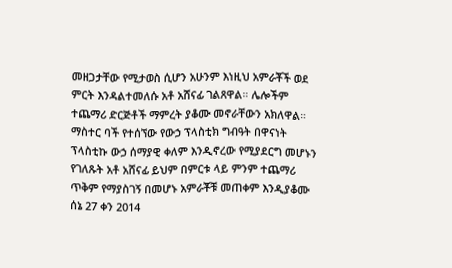መዘጋታቸው የሚታወስ ሲሆን አሁንም እነዚህ አምራቾች ወደ ምርት እንዳልተመለሱ አቶ አሸናፊ ገልጸዋል። ሌሎችም ተጨማሪ ድርጅቶች ማምረት ያቆሙ መኖራቸውን አክለዋል።
ማስተር ባች የተሰኘው የውኃ ፕላስቲክ ግብዓት በዋናነት ፕላስቲኩ ውኃ ሰማያዊ ቀለም እንዲኖረው የሚያደርግ መሆኑን የገለጹት አቶ አሸናፊ ይህም በምርቱ ላይ ምንም ተጨማሪ ጥቅም የማያስገኝ በመሆኑ አምራቾቹ መጠቀም እንዲያቆሙ ሰኔ 27 ቀን 2014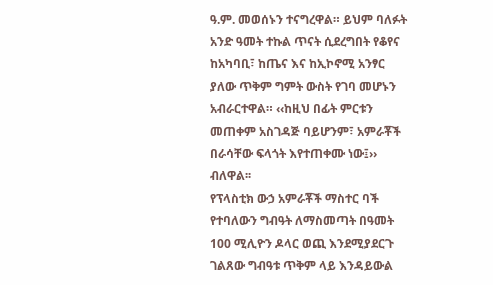ዓ.ም. መወሰኑን ተናግረዋል። ይህም ባለፉት አንድ ዓመት ተኩል ጥናት ሲደረግበት የቆየና ከአካባቢ፣ ከጤና እና ከኢኮኖሚ አንፃር ያለው ጥቅም ግምት ውስት የገባ መሆኑን አብራርተዋል። ‹‹ከዚህ በፊት ምርቱን መጠቀም አስገዳጅ ባይሆንም፣ አምራቾች በራሳቸው ፍላጎት እየተጠቀሙ ነው፤›› ብለዋል፡፡
የፕላስቲክ ውኃ አምራቾች ማስተር ባች የተባለውን ግብዓት ለማስመጣት በዓመት 100 ሚሊዮን ዶላር ወጪ እንደሚያደርጉ ገልጸው ግብዓቱ ጥቅም ላይ እንዳይውል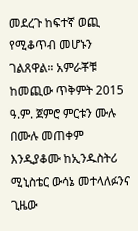መደረጉ ከፍተኛ ወጪ የሚቆጥብ መሆኑን ገልጸዋል። አምራቾቹ ከመጪው ጥቅምት 2015 ዓ.ም. ጀምሮ ምርቱን ሙሉ በሙሉ መጠቀም እንዲያቆሙ ከኢንዱስትሪ ሚኒስቴር ውሳኔ መተላለፉንና ጊዜው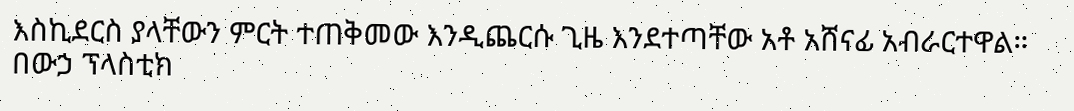እስኪደርስ ያላቸውን ምርት ተጠቅመው እንዲጨርሱ ጊዜ እንደተጣቸው አቶ አሸናፊ አብራርተዋል።
በውኃ ፕላስቲክ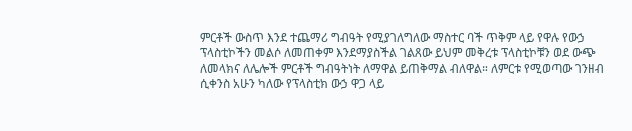ምርቶች ውስጥ እንደ ተጨማሪ ግብዓት የሚያገለግለው ማስተር ባች ጥቅም ላይ የዋሉ የውኃ ፕላስቲኮችን መልሶ ለመጠቀም እንደማያስችል ገልጸው ይህም መቅረቱ ፕላስቲኮቹን ወደ ውጭ ለመላክና ለሌሎች ምርቶች ግብዓትነት ለማዋል ይጠቅማል ብለዋል። ለምርቱ የሚወጣው ገንዘብ ሲቀንስ አሁን ካለው የፕላስቲክ ውኃ ዋጋ ላይ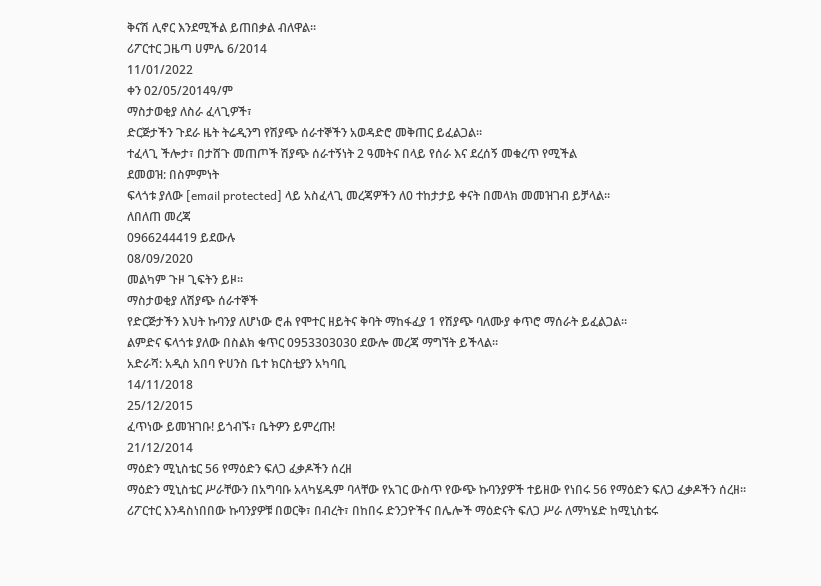ቅናሽ ሊኖር እንደሚችል ይጠበቃል ብለዋል፡፡
ሪፖርተር ጋዜጣ ሀምሌ 6/2014
11/01/2022
ቀን 02/05/2014ዓ/ም
ማስታወቂያ ለስራ ፈላጊዎች፣
ድርጅታችን ጉደራ ዜት ትሬዲንግ የሽያጭ ሰራተኞችን አወዳድሮ መቅጠር ይፈልጋል።
ተፈላጊ ችሎታ፣ በታሸጉ መጠጦች ሽያጭ ሰራተኝነት 2 ዓመትና በላይ የሰራ እና ደረሰኝ መቁረጥ የሚችል
ደመወዝ: በስምምነት
ፍላጎቱ ያለው [email protected] ላይ አስፈላጊ መረጃዎችን ለ0 ተከታታይ ቀናት በመላክ መመዝገብ ይቻላል።
ለበለጠ መረጃ
0966244419 ይደውሉ
08/09/2020
መልካም ጉዞ ጊፍትን ይዞ።
ማስታወቂያ ለሽያጭ ሰራተኞች
የድርጅታችን እህት ኩባንያ ለሆነው ሮሐ የሞተር ዘይትና ቅባት ማከፋፈያ 1 የሽያጭ ባለሙያ ቀጥሮ ማሰራት ይፈልጋል።
ልምድና ፍላጎቱ ያለው በስልክ ቁጥር 0953303030 ደውሎ መረጃ ማግኘት ይችላል።
አድራሻ: አዲስ አበባ ዮሀንስ ቤተ ክርስቲያን አካባቢ
14/11/2018
25/12/2015
ፈጥነው ይመዝገቡ! ይጎብኙ፣ ቤትዎን ይምረጡ!
21/12/2014
ማዕድን ሚኒስቴር 56 የማዕድን ፍለጋ ፈቃዶችን ሰረዘ
ማዕድን ሚኒስቴር ሥራቸውን በአግባቡ አላካሄዱም ባላቸው የአገር ውስጥ የውጭ ኩባንያዎች ተይዘው የነበሩ 56 የማዕድን ፍለጋ ፈቃዶችን ሰረዘ፡፡
ሪፖርተር እንዳስነበበው ኩባንያዎቹ በወርቅ፣ በብረት፣ በከበሩ ድንጋዮችና በሌሎች ማዕድናት ፍለጋ ሥራ ለማካሄድ ከሚኒስቴሩ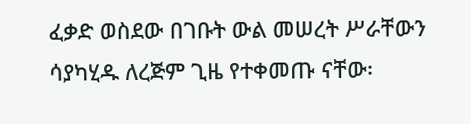ፈቃድ ወስደው በገቡት ውል መሠረት ሥራቸውን ሳያካሂዱ ለረጅም ጊዜ የተቀመጡ ናቸው፡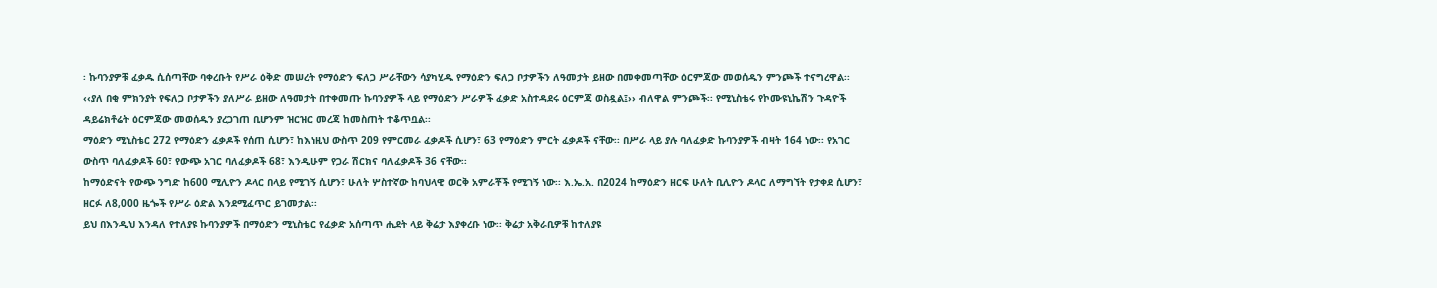፡ ኩባንያዎቹ ፈቃዱ ሲሰጣቸው ባቀረቡት የሥራ ዕቅድ መሠረት የማዕድን ፍለጋ ሥራቸውን ሳያካሂዱ የማዕድን ፍለጋ ቦታዎችን ለዓመታት ይዘው በመቀመጣቸው ዕርምጃው መወሰዱን ምንጮች ተናግረዋል፡፡
‹‹ያለ በቂ ምክንያት የፍለጋ ቦታዎችን ያለሥራ ይዘው ለዓመታት በተቀመጡ ኩባንያዎች ላይ የማዕድን ሥራዎች ፈቃድ አስተዳደሩ ዕርምጃ ወስዷል፤›› ብለዋል ምንጮች፡፡ የሚኒስቴሩ የኮሙዩኒኬሽን ጉዳዮች ዳይሬክቶሬት ዕርምጃው መወሰዱን ያረጋገጠ ቢሆንም ዝርዝር መረጃ ከመስጠት ተቆጥቧል፡፡
ማዕድን ሚኒስቴር 272 የማዕድን ፈቃዶች የሰጠ ሲሆን፣ ከእነዚህ ውስጥ 209 የምርመራ ፈቃዶች ሲሆን፣ 63 የማዕድን ምርት ፈቃዶች ናቸው፡፡ በሥራ ላይ ያሉ ባለፈቃድ ኩባንያዎች ብዛት 164 ነው፡፡ የአገር ውስጥ ባለፈቃዶች 60፣ የውጭ አገር ባለፈቃዶች 68፣ እንዲሁም የጋራ ሽርክና ባለፈቃዶች 36 ናቸው፡፡
ከማዕድናት የውጭ ንግድ ከ600 ሚሊዮን ዶላር በላይ የሚገኝ ሲሆን፣ ሁለት ሦስተኛው ከባህላዊ ወርቅ አምራቾች የሚገኝ ነው፡፡ እ.ኤ.አ. በ2024 ከማዕድን ዘርፍ ሁለት ቢሊዮን ዶላር ለማግኘት የታቀደ ሲሆን፣ ዘርፉ ለ8,000 ዜጐች የሥራ ዕድል እንደሚፈጥር ይገመታል፡፡
ይህ በእንዲህ እንዳለ የተለያዩ ኩባንያዎች በማዕድን ሚኒስቴር የፈቃድ አሰጣጥ ሒደት ላይ ቅሬታ እያቀረቡ ነው፡፡ ቅሬታ አቅራቢዎቹ ከተለያዩ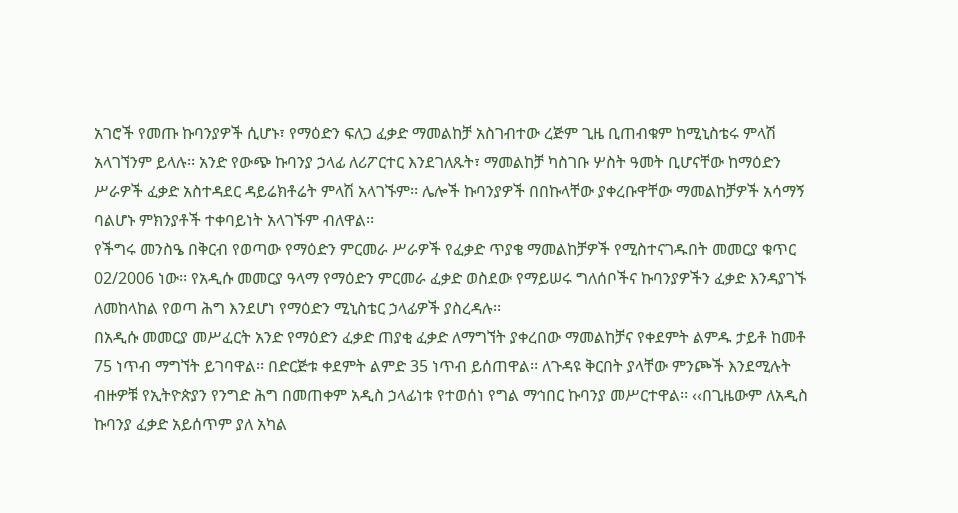አገሮች የመጡ ኩባንያዎች ሲሆኑ፣ የማዕድን ፍለጋ ፈቃድ ማመልከቻ አስገብተው ረጅም ጊዜ ቢጠብቁም ከሚኒስቴሩ ምላሽ አላገኘንም ይላሉ፡፡ አንድ የውጭ ኩባንያ ኃላፊ ለሪፖርተር እንደገለጹት፣ ማመልከቻ ካስገቡ ሦስት ዓመት ቢሆናቸው ከማዕድን ሥራዎች ፈቃድ አስተዳደር ዳይሬክቶሬት ምላሽ አላገኙም፡፡ ሌሎች ኩባንያዎች በበኩላቸው ያቀረቡዋቸው ማመልከቻዎች አሳማኝ ባልሆኑ ምክንያቶች ተቀባይነት አላገኙም ብለዋል፡፡
የችግሩ መንስዔ በቅርብ የወጣው የማዕድን ምርመራ ሥራዎች የፈቃድ ጥያቄ ማመልከቻዎች የሚስተናገዱበት መመርያ ቁጥር 02/2006 ነው፡፡ የአዲሱ መመርያ ዓላማ የማዕድን ምርመራ ፈቃድ ወስደው የማይሠሩ ግለሰቦችና ኩባንያዎችን ፈቃድ እንዳያገኙ ለመከላከል የወጣ ሕግ እንደሆነ የማዕድን ሚኒስቴር ኃላፊዎች ያስረዳሉ፡፡
በአዲሱ መመርያ መሥፈርት አንድ የማዕድን ፈቃድ ጠያቂ ፈቃድ ለማግኘት ያቀረበው ማመልከቻና የቀደምት ልምዱ ታይቶ ከመቶ 75 ነጥብ ማግኘት ይገባዋል፡፡ በድርጅቱ ቀደምት ልምድ 35 ነጥብ ይሰጠዋል፡፡ ለጉዳዩ ቅርበት ያላቸው ምንጮች እንደሚሉት ብዙዎቹ የኢትዮጵያን የንግድ ሕግ በመጠቀም አዲስ ኃላፊነቱ የተወሰነ የግል ማኅበር ኩባንያ መሥርተዋል፡፡ ‹‹በጊዜውም ለአዲስ ኩባንያ ፈቃድ አይሰጥም ያለ አካል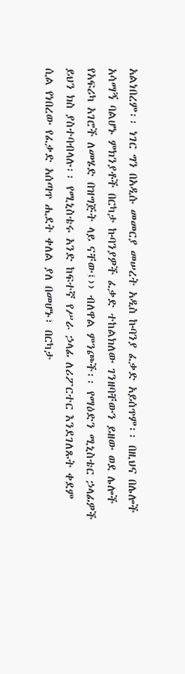አልነበረም፡፡ ነገር ግን በአዲሱ መመርያ መሠረት አዲስ ኩባንያ ፈቃድ አይሰጥም፡፡ በዚህና በሌሎች አሳማኝ ባልሆኑ ምክንያቶች በርካታ ኩባንያዎች ፈቃድ ተከልክለው ገንዘባቸውን ይዘው ወደ ሌሎች የአፍሪካ አገሮች ለመሄድ በዝግጅት ላይ ናቸው፤›› ብለዋል ምንጮች፡፡ የማዕድን ሚኒስቴር ኃላፊዎች ይህን ክስ ያስተባብላሉ፡፡ የሚኒስቴሩ አንድ ከፍተኛ የሥራ ኃላፊ ለሪፖርተር እንደገለጹት ቀደም ሲል የነበረው የፈቃድ አሰጣጥ ሒደት ቀለል ያለ በመሆኑ፣ በርካታ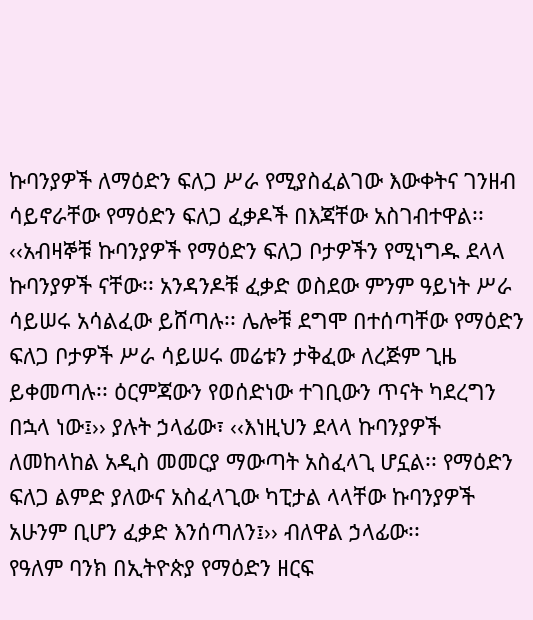ኩባንያዎች ለማዕድን ፍለጋ ሥራ የሚያስፈልገው እውቀትና ገንዘብ ሳይኖራቸው የማዕድን ፍለጋ ፈቃዶች በእጃቸው አስገብተዋል፡፡
‹‹አብዛኞቹ ኩባንያዎች የማዕድን ፍለጋ ቦታዎችን የሚነግዱ ደላላ ኩባንያዎች ናቸው፡፡ አንዳንዶቹ ፈቃድ ወስደው ምንም ዓይነት ሥራ ሳይሠሩ አሳልፈው ይሸጣሉ፡፡ ሌሎቹ ደግሞ በተሰጣቸው የማዕድን ፍለጋ ቦታዎች ሥራ ሳይሠሩ መሬቱን ታቅፈው ለረጅም ጊዜ ይቀመጣሉ፡፡ ዕርምጃውን የወሰድነው ተገቢውን ጥናት ካደረግን በኋላ ነው፤›› ያሉት ኃላፊው፣ ‹‹እነዚህን ደላላ ኩባንያዎች ለመከላከል አዲስ መመርያ ማውጣት አስፈላጊ ሆኗል፡፡ የማዕድን ፍለጋ ልምድ ያለውና አስፈላጊው ካፒታል ላላቸው ኩባንያዎች አሁንም ቢሆን ፈቃድ እንሰጣለን፤›› ብለዋል ኃላፊው፡፡
የዓለም ባንክ በኢትዮጵያ የማዕድን ዘርፍ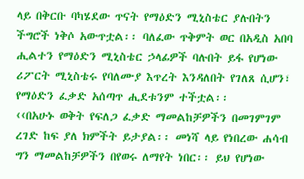ላይ በቅርቡ ባካሄደው ጥናት የማዕድን ሚኒስቴር ያሉበትን ችግሮች ነቅሶ አውጥቷል፡፡ ባለፈው ጥቅምት ወር በአዲስ አበባ ሒልተን የማዕድን ሚኒስቴር ኃላፊዎች ባሉበት ይፋ የሆነው ሪፖርት ሚኒስቴሩ የባለሙያ እጥረት እንዳለበት የገለጸ ሲሆን፣ የማዕድን ፈቃድ አሰጣጥ ሒደቱንም ተችቷል፡፡
‹‹በአሁኑ ወቅት የፍለጋ ፈቃድ ማመልከቻዎችን በመገምገም ረገድ ከፍ ያለ ክምችት ይታያል፡፡ መነሻ ላይ የነበረው ሐሳብ ግን ማመልከቻዎችን በየወሩ ለማየት ነበር፡፡ ይህ የሆነው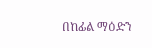በከፊል ማዕድን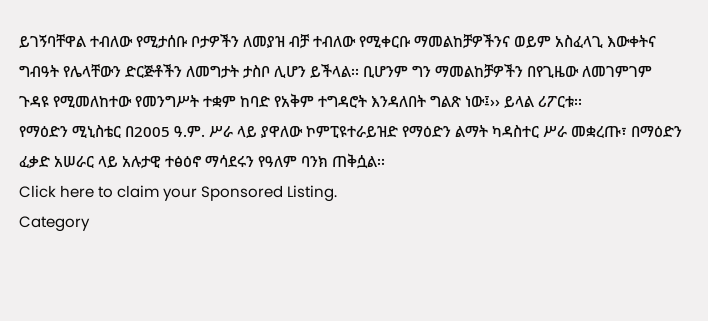ይገኝባቸዋል ተብለው የሚታሰቡ ቦታዎችን ለመያዝ ብቻ ተብለው የሚቀርቡ ማመልከቻዎችንና ወይም አስፈላጊ እውቀትና ግብዓት የሌላቸውን ድርጅቶችን ለመግታት ታስቦ ሊሆን ይችላል፡፡ ቢሆንም ግን ማመልከቻዎችን በየጊዜው ለመገምገም ጉዳዩ የሚመለከተው የመንግሥት ተቋም ከባድ የአቅም ተግዳሮት እንዳለበት ግልጽ ነው፤›› ይላል ሪፖርቱ፡፡
የማዕድን ሚኒስቴር በ2005 ዓ.ም. ሥራ ላይ ያዋለው ኮምፒዩተራይዝድ የማዕድን ልማት ካዳስተር ሥራ መቋረጡ፣ በማዕድን ፈቃድ አሠራር ላይ አሉታዊ ተፅዕኖ ማሳደሩን የዓለም ባንክ ጠቅሷል፡፡
Click here to claim your Sponsored Listing.
Category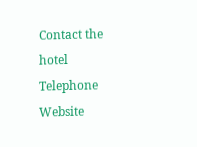Contact the hotel
Telephone
Website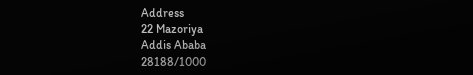Address
22 Mazoriya
Addis Ababa
28188/1000